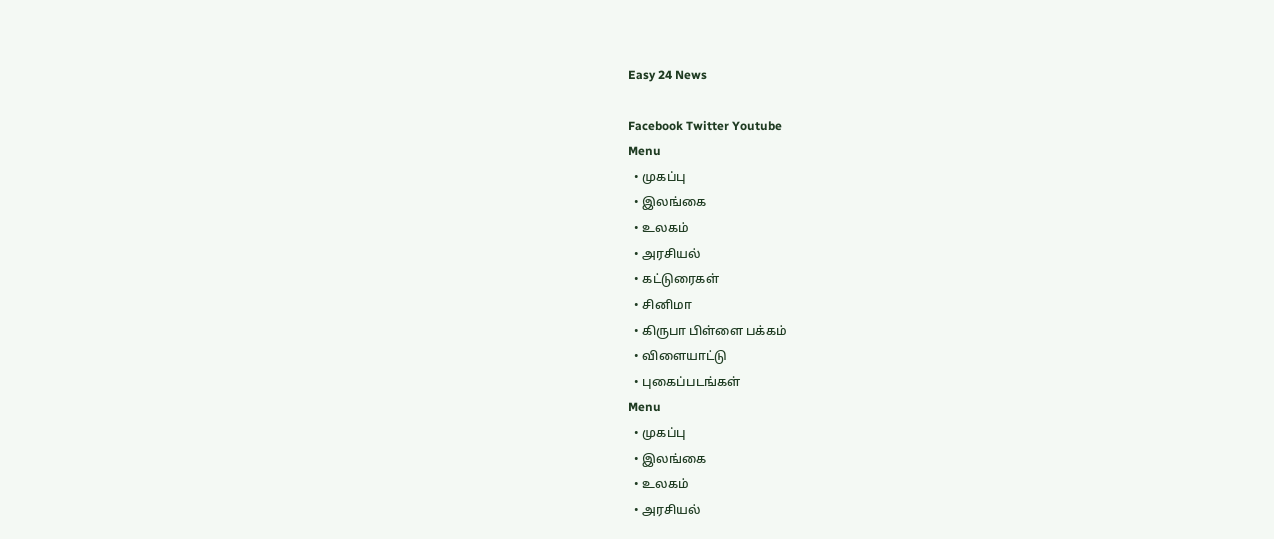Easy 24 News

Facebook Twitter Youtube
Menu
  • முகப்பு
  • இலங்கை
  • உலகம்
  • அரசியல்
  • கட்டுரைகள்
  • சினிமா
  • கிருபா பிள்ளை பக்கம்
  • விளையாட்டு
  • புகைப்படங்கள்
Menu
  • முகப்பு
  • இலங்கை
  • உலகம்
  • அரசியல்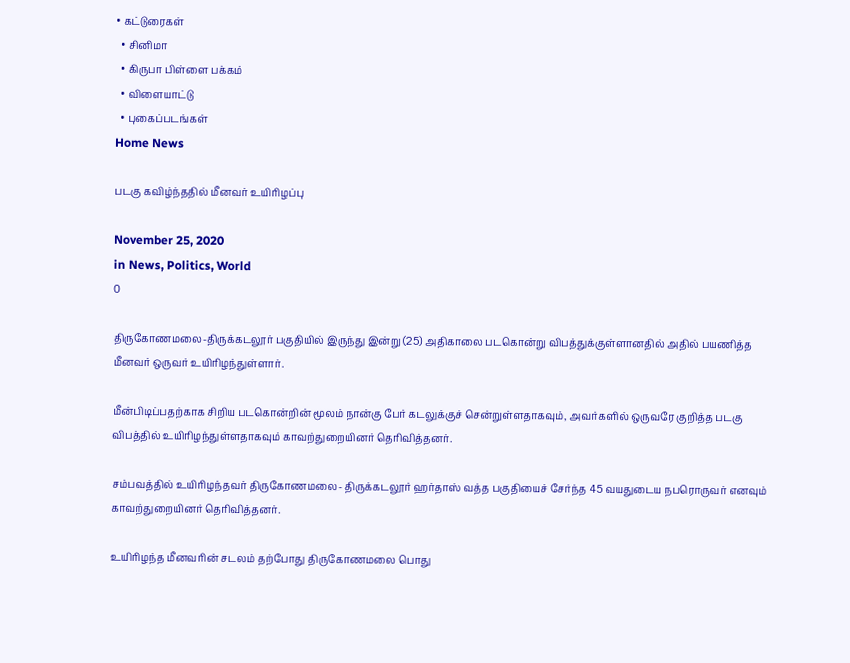• கட்டுரைகள்
  • சினிமா
  • கிருபா பிள்ளை பக்கம்
  • விளையாட்டு
  • புகைப்படங்கள்
Home News

படகு கவிழ்ந்ததில் மீனவர் உயிரிழப்பு

November 25, 2020
in News, Politics, World
0

திருகோணமலை-திருக்கடலூர் பகுதியில் இருந்து இன்று (25) அதிகாலை படகொன்று விபத்துக்குள்ளானதில் அதில் பயணித்த மீனவர் ஒருவர் உயிரிழந்துள்ளார்.

மீன்பிடிப்பதற்காக சிறிய படகொன்றின் மூலம் நான்கு பேர் கடலுக்குச் சென்றுள்ளதாகவும், அவர்களில் ஒருவரே குறித்த படகு விபத்தில் உயிரிழந்துள்ளதாகவும் காவற்துறையினர் தெரிவித்தனர்.

சம்பவத்தில் உயிரிழந்தவர் திருகோணமலை- திருக்கடலூர் ஹர்தாஸ் வத்த பகுதியைச் சேர்ந்த 45 வயதுடைய நபரொருவர் எனவும் காவற்துறையினர் தெரிவித்தனர்.

உயிரிழந்த மீனவரின் சடலம் தற்போது திருகோணமலை பொது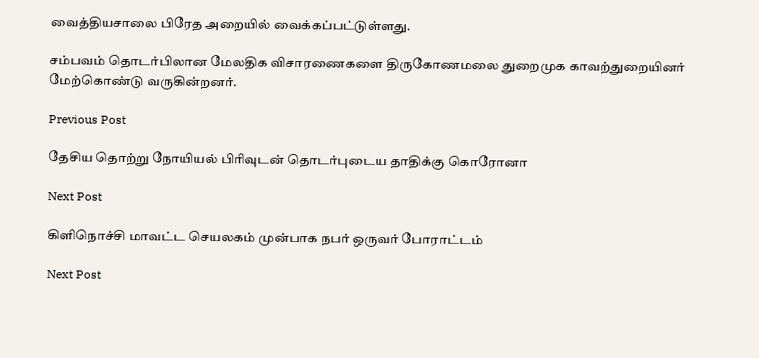வைத்தியசாலை பிரேத அறையில் வைக்கப்பட்டுள்ளது.

சம்பவம் தொடர்பிலான மேலதிக விசாரணைகளை திருகோணமலை துறைமுக காவற்துறையினர் மேற்கொண்டு வருகின்றனர்.

Previous Post

தேசிய தொற்று நோயியல் பிரிவுடன் தொடர்புடைய தாதிக்கு கொரோனா

Next Post

கிளிநொச்சி மாவட்ட செயலகம் முன்பாக நபர் ஒருவர் போராட்டம்

Next Post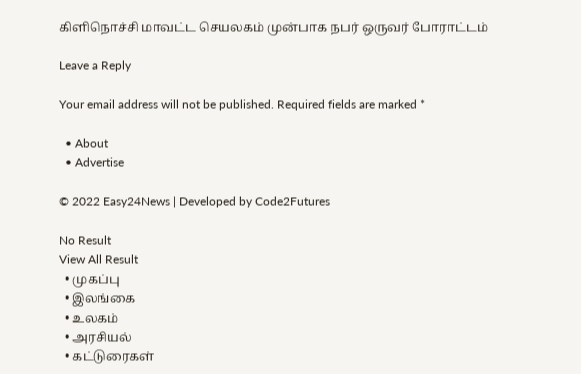கிளிநொச்சி மாவட்ட செயலகம் முன்பாக நபர் ஒருவர் போராட்டம்

Leave a Reply

Your email address will not be published. Required fields are marked *

  • About
  • Advertise

© 2022 Easy24News | Developed by Code2Futures

No Result
View All Result
  • முகப்பு
  • இலங்கை
  • உலகம்
  • அரசியல்
  • கட்டுரைகள்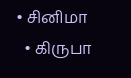• சினிமா
  • கிருபா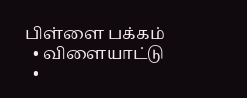பிள்ளை பக்கம்
  • விளையாட்டு
  •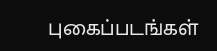புகைப்படங்கள்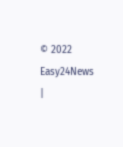© 2022 Easy24News |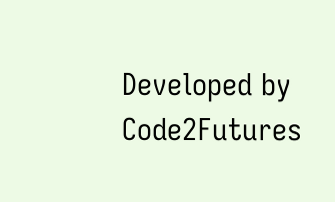Developed by Code2Futures